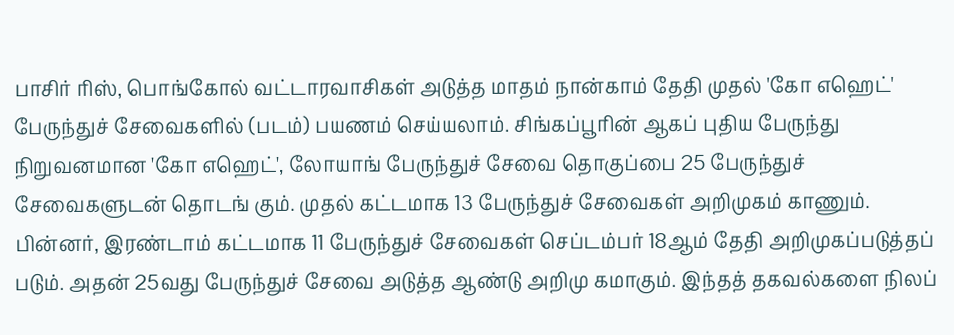பாசிர் ரிஸ், பொங்கோல் வட்டாரவாசிகள் அடுத்த மாதம் நான்காம் தேதி முதல் 'கோ எஹெட்' பேருந்துச் சேவைகளில் (படம்) பயணம் செய்யலாம். சிங்கப்பூரின் ஆகப் புதிய பேருந்து நிறுவனமான 'கோ எஹெட்', லோயாங் பேருந்துச் சேவை தொகுப்பை 25 பேருந்துச் சேவைகளுடன் தொடங் கும். முதல் கட்டமாக 13 பேருந்துச் சேவைகள் அறிமுகம் காணும். பின்னர், இரண்டாம் கட்டமாக 11 பேருந்துச் சேவைகள் செப்டம்பர் 18ஆம் தேதி அறிமுகப்படுத்தப் படும். அதன் 25வது பேருந்துச் சேவை அடுத்த ஆண்டு அறிமு கமாகும். இந்தத் தகவல்களை நிலப்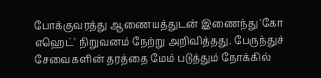போக்குவரத்து ஆணையத்துடன் இணைந்து 'கோ எஹெட்' நிறுவனம் நேற்று அறிவித்தது. பேருந்துச் சேவைகளின் தரத்தை மேம் படுத்தும் நோக்கில்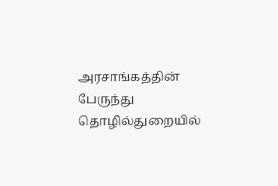அரசாங்கத்தின் பேருந்து தொழில்துறையில்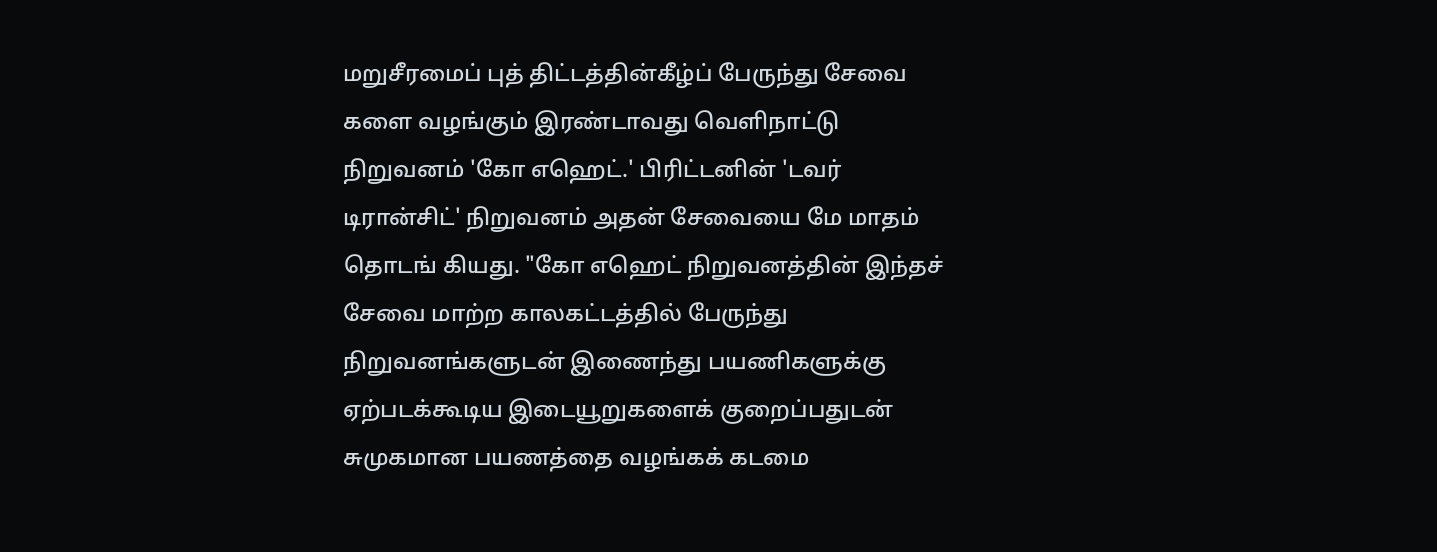மறுசீரமைப் புத் திட்டத்தின்கீழ்ப் பேருந்து சேவை களை வழங்கும் இரண்டாவது வெளிநாட்டு நிறுவனம் 'கோ எஹெட்.' பிரிட்டனின் 'டவர் டிரான்சிட்' நிறுவனம் அதன் சேவையை மே மாதம் தொடங் கியது. "கோ எஹெட் நிறுவனத்தின் இந்தச் சேவை மாற்ற காலகட்டத்தில் பேருந்து நிறுவனங்களுடன் இணைந்து பயணிகளுக்கு ஏற்படக்கூடிய இடையூறுகளைக் குறைப்பதுடன் சுமுகமான பயணத்தை வழங்கக் கடமை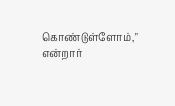கொண்டுள்ளோம்," என்றார்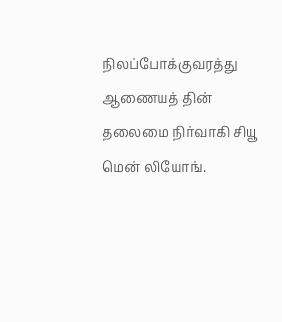நிலப்போக்குவரத்து ஆணையத் தின் தலைமை நிர்வாகி சியூ மென் லியோங்.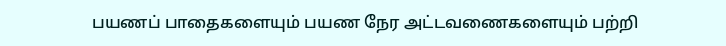பயணப் பாதைகளையும் பயண நேர அட்டவணைகளையும் பற்றி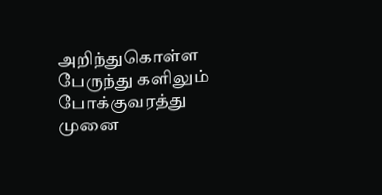அறிந்துகொள்ள பேருந்து களிலும் போக்குவரத்து முனை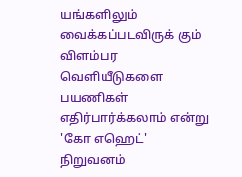யங்களிலும் வைக்கப்படவிருக் கும் விளம்பர வெளியீடுகளை பயணிகள் எதிர்பார்க்கலாம் என்று 'கோ எஹெட்' நிறுவனம்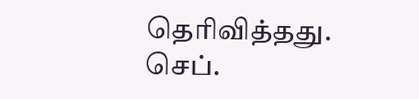தெரிவித்தது.
செப்.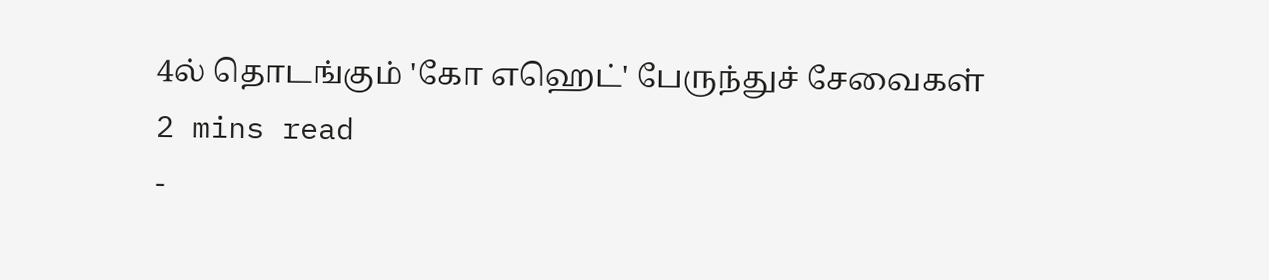4ல் தொடங்கும் 'கோ எஹெட்' பேருந்துச் சேவைகள்
2 mins read
-